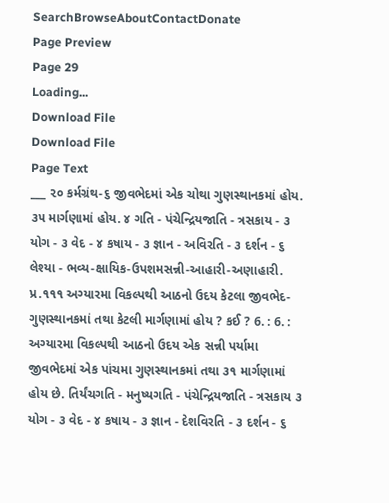SearchBrowseAboutContactDonate
Page Preview
Page 29
Loading...
Download File
Download File
Page Text
___ ૨૦ કર્મગ્રંથ-૬ જીવભેદમાં એક ચોથા ગુણસ્થાનકમાં હોય. ૩૫ માર્ગણામાં હોય. ૪ ગતિ - પંચેન્દ્રિયજાતિ - ત્રસકાય - ૩ યોગ - ૩ વેદ - ૪ કષાય - ૩ જ્ઞાન - અવિરતિ - ૩ દર્શન - ૬ લેશ્યા - ભવ્ય-ક્ષાયિક-ઉપશમસન્ની-આહારી-અણાહારી. પ્ર.૧૧૧ અગ્યારમા વિકલ્પથી આઠનો ઉદય કેટલા જીવભેદ-ગુણસ્થાનકમાં તથા કેટલી માર્ગણામાં હોય ? કઈ ? 6. : 6. : અગ્યારમા વિકલ્પથી આઠનો ઉદય એક સન્ની પર્યામા જીવભેદમાં એક પાંચમા ગુણસ્થાનકમાં તથા ૩૧ માર્ગણામાં હોય છે. તિર્યંચગતિ - મનુષ્યગતિ - પંચેન્દ્રિયજાતિ - ત્રસકાય ૩ યોગ - ૩ વેદ - ૪ કષાય - ૩ જ્ઞાન - દેશવિરતિ - ૩ દર્શન - ૬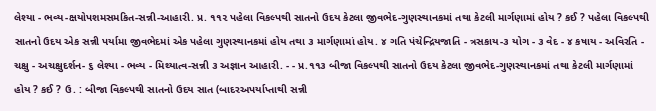લેશ્યા - ભવ્ય-ક્ષયોપશમસમકિત-સન્ની-આહારી. પ્ર. ૧૧૨ પહેલા વિકલ્પથી સાતનો ઉદય કેટલા જીવભેદ-ગુણસ્થાનકમાં તથા કેટલી માર્ગણામાં હોય ? કઈ ? પહેલા વિકલ્પથી સાતનો ઉદય એક સન્ની પર્યામા જીવભેદમાં એક પહેલા ગુણસ્થાનકમાં હોય તથા ૩ માર્ગણામાં હોય. ૪ ગતિ પંચેન્દ્રિયજાતિ - ત્રસકાય-૩ યોગ - ૩ વેદ - ૪ કષાય - અવિરતિ - ચક્ષુ - અચક્ષુદર્શન- ૬ લેશ્યા - ભવ્ય - મિથ્યાત્વ-સન્ની ૩ અજ્ઞાન આહારી. - - પ્ર.૧૧૩ બીજા વિકલ્પથી સાતનો ઉદય કેટલા જીવભેદ-ગુણસ્થાનકમાં તથા કેટલી માર્ગણામાં હોય ? કઈ ? ઉ. : બીજા વિકલ્પથી સાતનો ઉદય સાત (બાદરઅપર્યાપ્તાથી સન્ની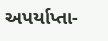અપર્યાપ્તા-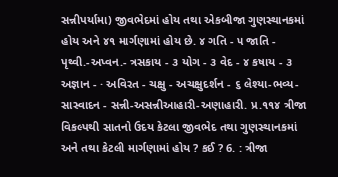સન્નીપર્યામા) જીવભેદમાં હોય તથા એકબીજા ગુણસ્થાનકમાં હોય અને ૪૧ માર્ગણામાં હોય છે. ૪ ગતિ - ૫ જાતિ - પૃથ્વી.-અપ્વન.- ત્રસકાય - ૩ યોગ - ૩ વેદ - ૪ કષાય - ૩ અજ્ઞાન - · અવિરત - ચક્ષુ - અચક્ષુદર્શન - ૬ લેશ્યા-ભવ્ય-સાસ્વાદન - સન્ની-અસન્નીઆહારી-અણાહારી. પ્ર.૧૧૪ ત્રીજા વિકલ્પથી સાતનો ઉદય કેટલા જીવભેદ તથા ગુણસ્થાનકમાં અને તથા કેટલી માર્ગણામાં હોય ? કઈ ? 6. : ત્રીજા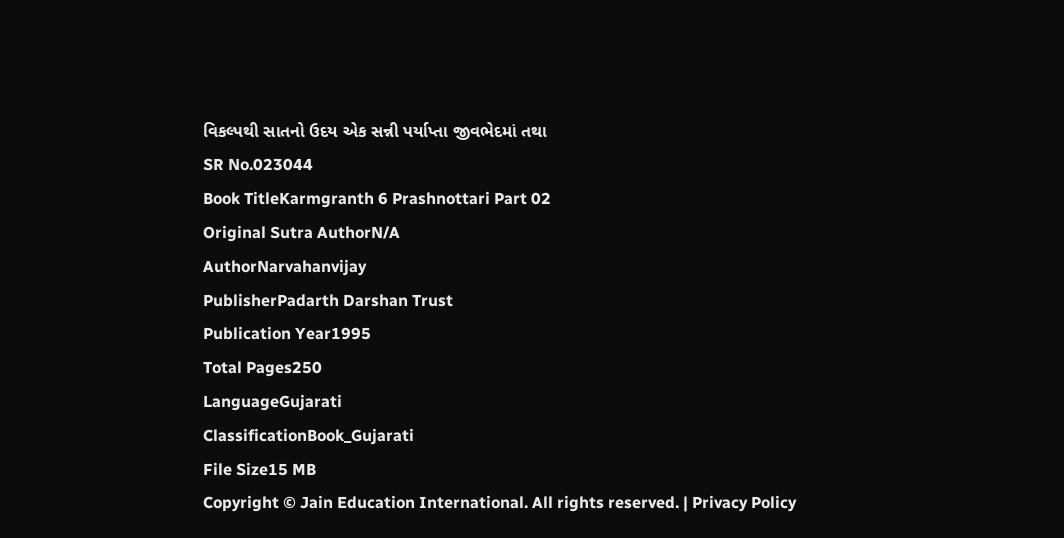વિકલ્પથી સાતનો ઉદય એક સન્ની પર્યાપ્તા જીવભેદમાં તથા
SR No.023044
Book TitleKarmgranth 6 Prashnottari Part 02
Original Sutra AuthorN/A
AuthorNarvahanvijay
PublisherPadarth Darshan Trust
Publication Year1995
Total Pages250
LanguageGujarati
ClassificationBook_Gujarati
File Size15 MB
Copyright © Jain Education International. All rights reserved. | Privacy Policy